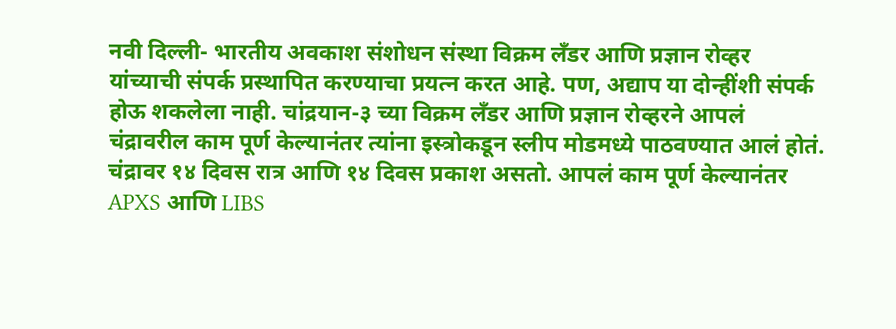नवी दिल्ली- भारतीय अवकाश संशोधन संस्था विक्रम लँडर आणि प्रज्ञान रोव्हर यांच्याची संपर्क प्रस्थापित करण्याचा प्रयत्न करत आहे. पण, अद्याप या दोन्हींशी संपर्क होऊ शकलेला नाही. चांद्रयान-३ च्या विक्रम लँडर आणि प्रज्ञान रोव्हरने आपलं चंद्रावरील काम पूर्ण केल्यानंतर त्यांना इस्त्रोकडून स्लीप मोडमध्ये पाठवण्यात आलं होतं. चंद्रावर १४ दिवस रात्र आणि १४ दिवस प्रकाश असतो. आपलं काम पूर्ण केल्यानंतर APXS आणि LIBS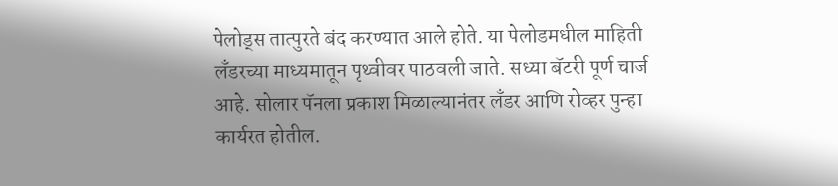पेलोड्स तात्पुरते बंद करण्यात आले होते. या पेलोडमधील माहिती लँडरच्या माध्यमातून पृथ्वीवर पाठवली जाते. सध्या बॅटरी पूर्ण चार्ज आहे. सोलार पॅनला प्रकाश मिळाल्यानंतर लँडर आणि रोव्हर पुन्हा कार्यरत होतील.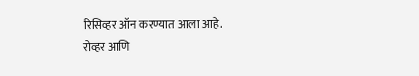रिसिव्हर ऑन करण्यात आला आहे.
रोव्हर आणि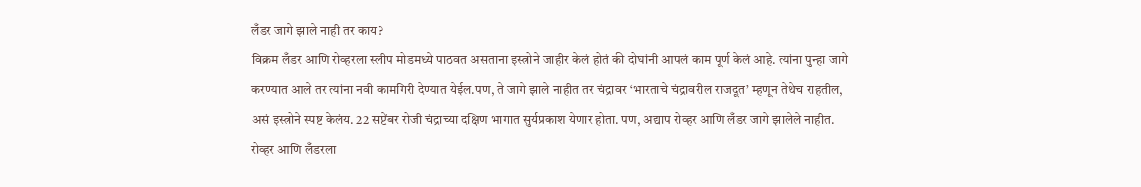लँडर जागे झाले नाही तर काय?
विक्रम लँडर आणि रोव्हरला स्लीप मोडमध्ये पाठवत असताना इस्त्रोने जाहीर केलं होतं की दोघांनी आपलं काम पूर्ण केलं आहे. त्यांना पुन्हा जागे करण्यात आले तर त्यांना नवी कामगिरी देण्यात येईल.पण, ते जागे झाले नाहीत तर चंद्रावर ‘भारताचे चंद्रावरील राजदूत’ म्हणून तेथेच राहतील, असं इस्त्रोने स्पष्ट केलंय. 22 सप्टेंबर रोजी चंद्राच्या दक्षिण भागात सुर्यप्रकाश येणार होता. पण, अद्याप रोव्हर आणि लँडर जागे झालेले नाहीत.
रोव्हर आणि लँडरला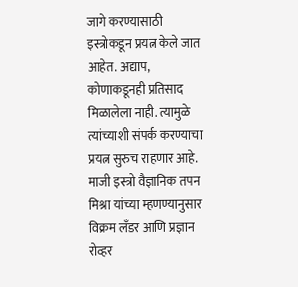जागे करण्यासाठी इस्त्रोकडून प्रयत्न केले जात आहेत. अद्याप, कोणाकडूनही प्रतिसाद मिळालेला नाही. त्यामुळे त्यांच्याशी संपर्क करण्याचा प्रयत्न सुरुच राहणार आहे. माजी इस्त्रो वैज्ञानिक तपन मिश्रा यांच्या म्हणण्यानुसार विक्रम लँडर आणि प्रज्ञान रोव्हर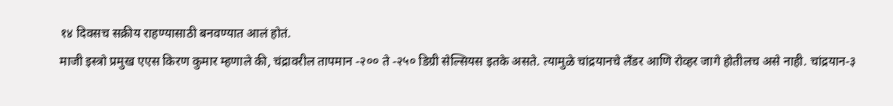१४ दिवसच सक्रीय राहण्यासाठी बनवण्यात आलं होतं.
माजी इस्त्रो प्रमुख एएस किरण कुमार म्हणाले की, चंद्रावरील तापमान -२०० ते -२५० डिग्री सेल्सियस इतके असते. त्यामुळे चांद्रयानचे लँडर आणि रोव्हर जागे होतीलच असे नाही. चांद्रयान-३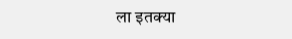ला इतक्या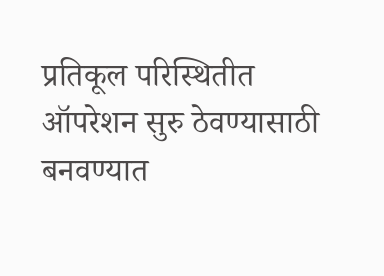प्रतिकूल परिस्थितीत ऑपरेशन सुरु ठेवण्यासाठी बनवण्यात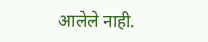आलेले नाही.